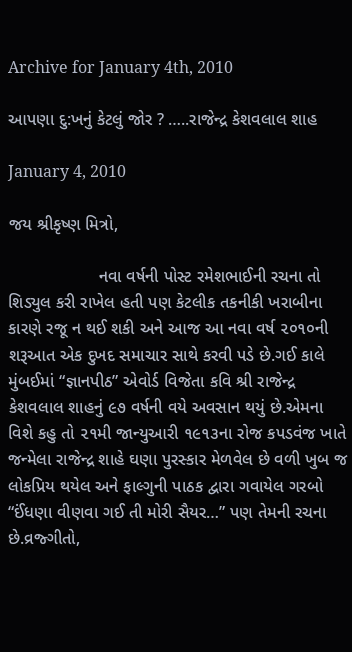Archive for January 4th, 2010

આપણા દુ:ખનું કેટલું જોર ? …..રાજેન્દ્ર કેશવલાલ શાહ

January 4, 2010

જય શ્રીકૃષ્ણ મિત્રો,

                   નવા વર્ષની પોસ્ટ રમેશભાઈની રચના તો શિડ્યુલ કરી રાખેલ હતી પણ કેટલીક તકનીકી ખરાબીના કારણે રજૂ ન થઈ શકી અને આજ આ નવા વર્ષ ૨૦૧૦ની શરૂઆત એક દુખદ સમાચાર સાથે કરવી પડે છે.ગઈ કાલે મુંબઈમાં “જ્ઞાનપીઠ” એવોર્ડ વિજેતા કવિ શ્રી રાજેન્દ્ર કેશવલાલ શાહનું ૯૭ વર્ષની વયે અવસાન થયું છે.એમના વિશે કહુ તો ૨૧મી જાન્યુઆરી ૧૯૧૩ના રોજ કપડવંજ ખાતે જન્મેલા રાજેન્દ્ર શાહે ઘણા પુરસ્કાર મેળવેલ છે વળી ખુબ જ લોકપ્રિય થયેલ અને ફાલ્ગુની પાઠક દ્વારા ગવાયેલ ગરબો “ઈંધણા વીણવા ગઈ તી મોરી સૈયર…” પણ તેમની રચના છે.વ્રજ્ગીતો,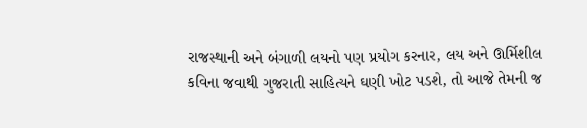રાજસ્થાની અને બંગાળી લયનો પણ પ્રયોગ કરનાર, લય અને ઊર્મિશીલ કવિના જવાથી ગુજરાતી સાહિત્યને ઘણી ખોટ પડશે, તો આજે તેમની જ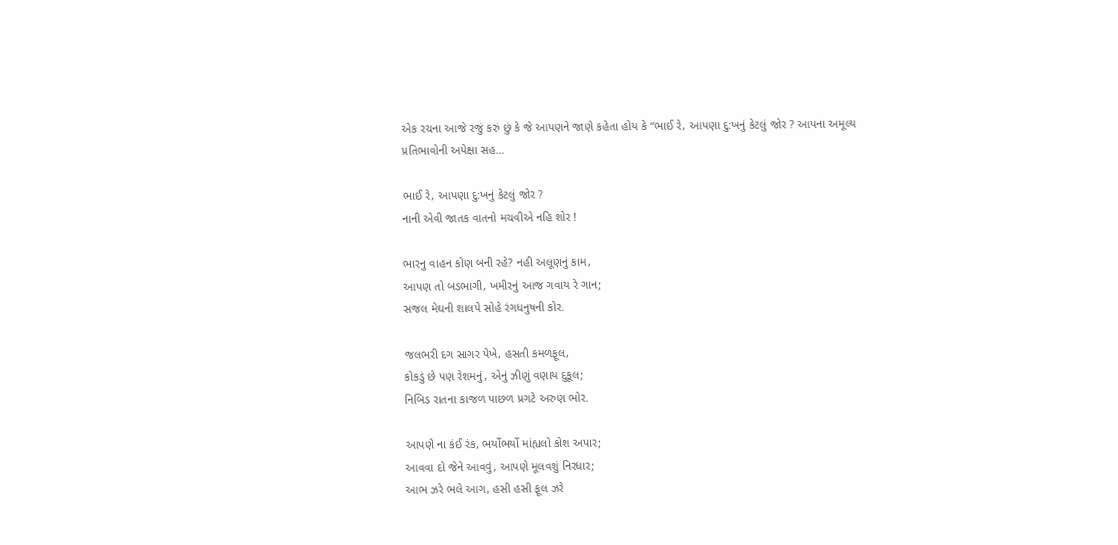એક રચના આજે રજું કરું છું કે જે આપણને જાણે કહેતા હોય કે “ભાઈ રે, આપણા દુ:ખનું કેટલું જોર ? આપના અમૂલ્ય પ્રતિભાવોની અપેક્ષા સહ…

ભાઈ રે, આપણા દુ:ખનું કેટલું જોર ?
નાની એવી જાતક વાતનો મચવીએ નહિ શોર !

ભારનુ વાહન કોણ બની રહે? નહી અલૂણનું કામ,
આપણ તો બડભાગી, ખમીરનું આજ ગવાય રે ગાન;
સજલ મેઘની શાલપે સોહે રંગધનુષની કોર.

જલભરી દગ સાગર પેખે, હસતી કમળફૂલ,
કોકડું છે પણ રેશમનું, એનું ઝીણું વણાય દુકૂલ;
નિબિડ રાતના કાજળ પાછળ પ્રગટે અરુણ ભોર.

આપણે ના કંઈ રંક, ભર્યોભર્યો માંહ્યલો કોશ અપાર;
આવવા દો જેને આવવું, આપણે મૂલવશું નિરધાર;
આભ ઝરે ભલે આગ, હસી હસી ફૂલ ઝરે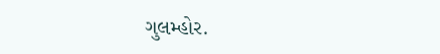ગુલમ્હોર.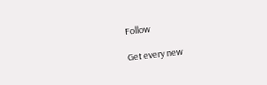Follow

Get every new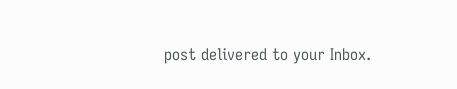post delivered to your Inbox.